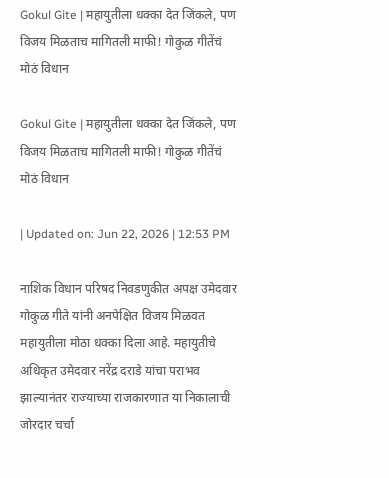Gokul Gite | महायुतीला धक्का देत जिंकले, पण विजय मिळताच मागितली माफी! गोकुळ गीतेंचं मोठं विधान

Gokul Gite | महायुतीला धक्का देत जिंकले, पण विजय मिळताच मागितली माफी! गोकुळ गीतेंचं मोठं विधान

| Updated on: Jun 22, 2026 | 12:53 PM

नाशिक विधान परिषद निवडणुकीत अपक्ष उमेदवार गोकुळ गीते यांनी अनपेक्षित विजय मिळवत महायुतीला मोठा धक्का दिला आहे. महायुतीचे अधिकृत उमेदवार नरेंद्र दराडे यांचा पराभव झाल्यानंतर राज्याच्या राजकारणात या निकालाची जोरदार चर्चा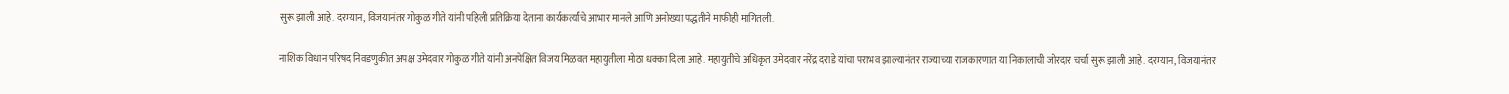सुरू झाली आहे. दरम्यान, विजयानंतर गोकुळ गीते यांनी पहिली प्रतिक्रिया देताना कार्यकर्त्यांचे आभार मानले आणि अनोख्या पद्धतीने माफीही मागितली.

नाशिक विधान परिषद निवडणुकीत अपक्ष उमेदवार गोकुळ गीते यांनी अनपेक्षित विजय मिळवत महायुतीला मोठा धक्का दिला आहे. महायुतीचे अधिकृत उमेदवार नरेंद्र दराडे यांचा पराभव झाल्यानंतर राज्याच्या राजकारणात या निकालाची जोरदार चर्चा सुरू झाली आहे. दरम्यान, विजयानंतर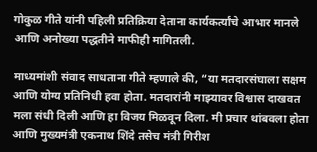गोकुळ गीते यांनी पहिली प्रतिक्रिया देताना कार्यकर्त्यांचे आभार मानले आणि अनोख्या पद्धतीने माफीही मागितली.

माध्यमांशी संवाद साधताना गीते म्हणाले की, “या मतदारसंघाला सक्षम आणि योग्य प्रतिनिधी हवा होता. मतदारांनी माझ्यावर विश्वास दाखवत मला संधी दिली आणि हा विजय मिळवून दिला. मी प्रचार थांबवला होता आणि मुख्यमंत्री एकनाथ शिंदे तसेच मंत्री गिरीश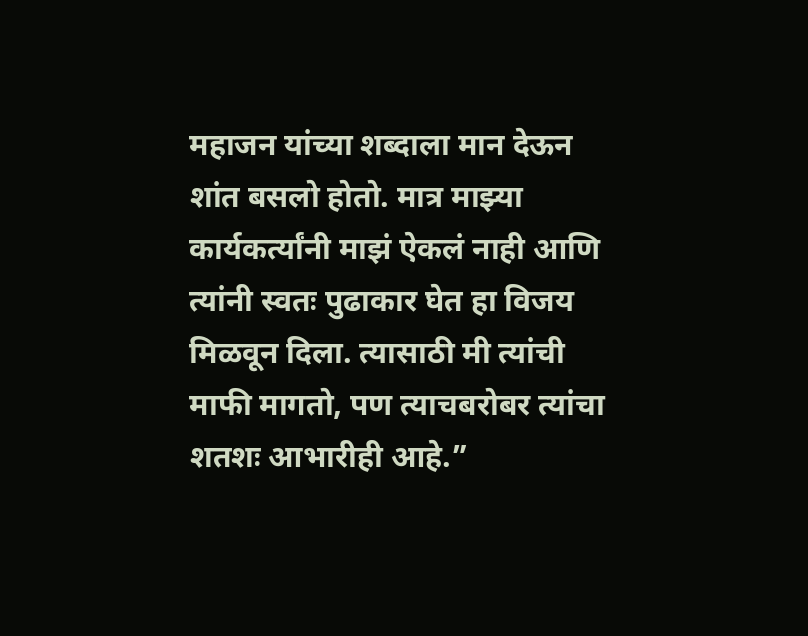महाजन यांच्या शब्दाला मान देऊन शांत बसलो होतो. मात्र माझ्या कार्यकर्त्यांनी माझं ऐकलं नाही आणि त्यांनी स्वतः पुढाकार घेत हा विजय मिळवून दिला. त्यासाठी मी त्यांची माफी मागतो, पण त्याचबरोबर त्यांचा शतशः आभारीही आहे.”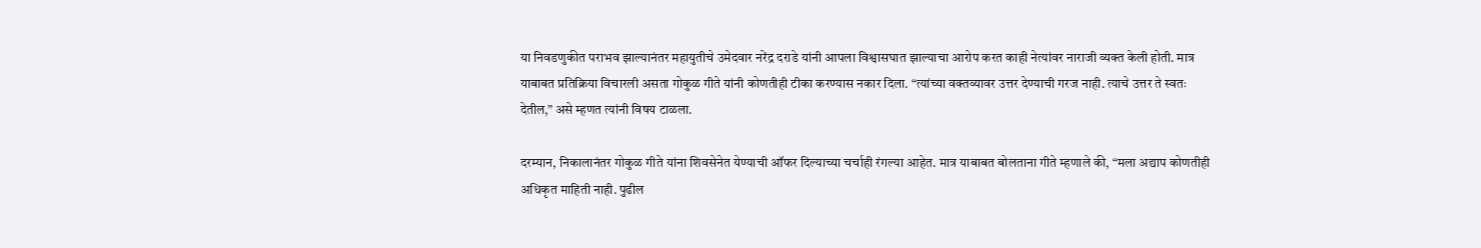या निवडणुकीत पराभव झाल्यानंतर महायुतीचे उमेदवार नरेंद्र दराडे यांनी आपला विश्वासघात झाल्याचा आरोप करत काही नेत्यांवर नाराजी व्यक्त केली होती. मात्र याबाबत प्रतिक्रिया विचारली असता गोकुळ गीते यांनी कोणतीही टीका करण्यास नकार दिला. “त्यांच्या वक्तव्यावर उत्तर देण्याची गरज नाही. त्याचे उत्तर ते स्वतः देतील,” असे म्हणत त्यांनी विषय टाळला.

दरम्यान, निकालानंतर गोकुळ गीते यांना शिवसेनेत येण्याची ऑफर दिल्याच्या चर्चाही रंगल्या आहेत. मात्र याबाबत बोलताना गीते म्हणाले की, “मला अद्याप कोणतीही अधिकृत माहिती नाही. पुढील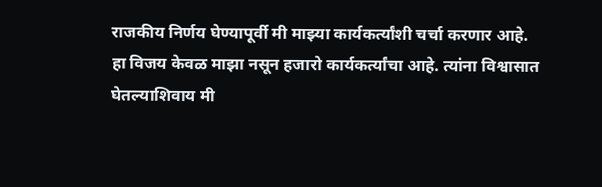राजकीय निर्णय घेण्यापूर्वी मी माझ्या कार्यकर्त्यांशी चर्चा करणार आहे. हा विजय केवळ माझा नसून हजारो कार्यकर्त्यांचा आहे. त्यांना विश्वासात घेतल्याशिवाय मी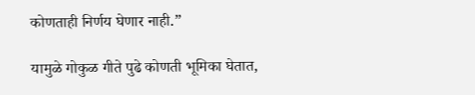कोणताही निर्णय घेणार नाही.”

यामुळे गोकुळ गीते पुढे कोणती भूमिका घेतात,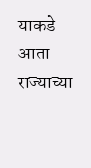याकडे आता राज्याच्या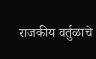राजकीय वर्तुळाचे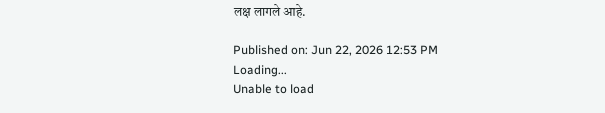लक्ष लागले आहे.

Published on: Jun 22, 2026 12:53 PM
Loading...
Unable to load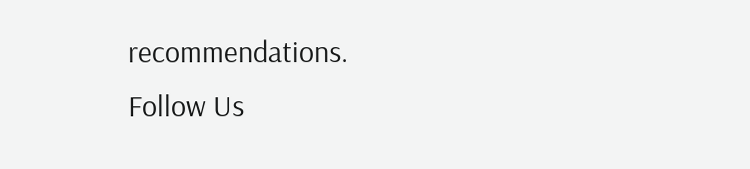recommendations.
Follow Us